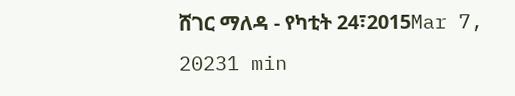ሸገር ማለዳ - የካቲት 24፣2015Mar 7, 20231 min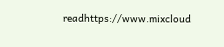readhttps://www.mixcloud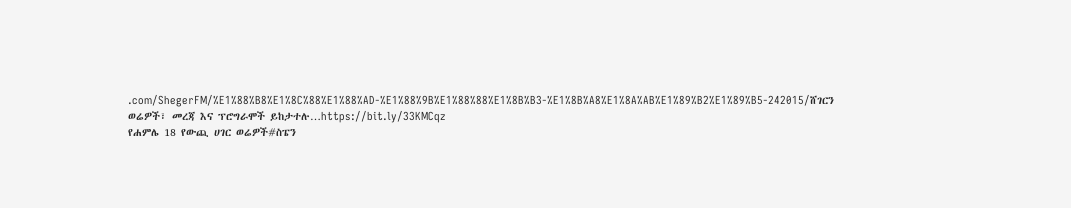.com/ShegerFM/%E1%88%B8%E1%8C%88%E1%88%AD-%E1%88%9B%E1%88%88%E1%8B%B3-%E1%8B%A8%E1%8A%AB%E1%89%B2%E1%89%B5-242015/ሸገርን ወሬዎች፣ መረጃ እና ፕሮግራሞች ይከታተሉ…https://bit.ly/33KMCqz
የሐምሌ 18 የውጪ ሀገር ወሬዎች#ስፔን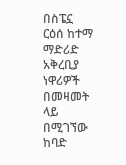በስፔኗ ርዕሰ ከተማ ማድሪድ አቅረቢያ ነዋሪዎች በመዛመት ላይ በሚገኘው ከባድ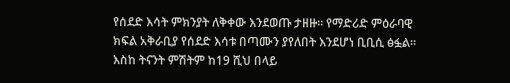የሰደድ እሳት ምክንያት ለቅቀው እንደወጡ ታዘዙ፡፡ የማድሪድ ምዕራባዊ ክፍል አቅራቢያ የሰደድ እሳቱ በጣሙን ያየለበት እንደሆነ ቢቢሲ ፅፏል፡፡ እስከ ትናንት ምሽትም ከ19 ሺህ በላይ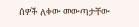ሰዎች ለቀው መውጣታቸው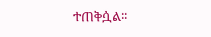ተጠቅሷል፡፡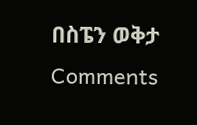በስፔን ወቅታ
Comments